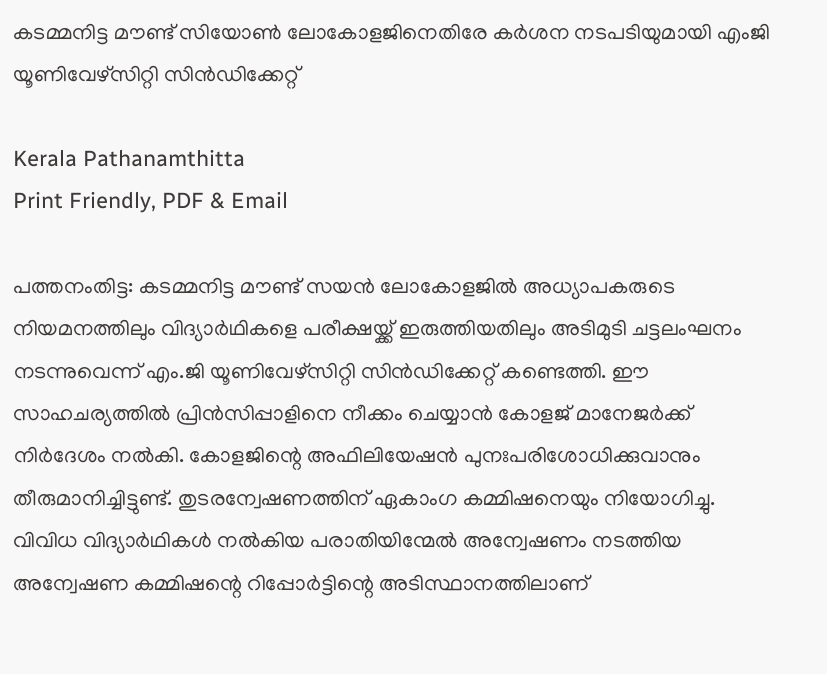കടമ്മനിട്ട മൗണ്ട് സിയോൺ ലോകോളജിനെതിരേ കർശന നടപടിയുമായി എംജി യൂണിവേഴ്‌സിറ്റി സിൻഡിക്കേറ്റ്

Kerala Pathanamthitta
Print Friendly, PDF & Email

പത്തനംതിട്ട: കടമ്മനിട്ട മൗണ്ട് സയന്‍ ലോകോളജില്‍ അധ്യാപകരുടെ നിയമനത്തിലും വിദ്യാര്‍ഥികളെ പരീക്ഷയ്ക്ക് ഇരുത്തിയതിലും അടിമുടി ചട്ടലംഘനം നടന്നുവെന്ന് എം.ജി യൂണിവേഴ്‌സിറ്റി സിന്‍ഡിക്കേറ്റ് കണ്ടെത്തി. ഈ സാഹചര്യത്തില്‍ പ്രിന്‍സിപ്പാളിനെ നീക്കം ചെയ്യാന്‍ കോളജ് മാനേജര്‍ക്ക് നിര്‍ദേശം നല്‍കി. കോളജിന്റെ അഫിലിയേഷന്‍ പുനഃപരിശോധിക്കുവാനും തീരുമാനിച്ചിട്ടുണ്ട്. തുടരന്വേഷണത്തിന് ഏകാംഗ കമ്മിഷനെയും നിയോഗിച്ചു. വിവിധ വിദ്യാര്‍ഥികള്‍ നല്‍കിയ പരാതിയിന്മേല്‍ അന്വേഷണം നടത്തിയ അന്വേഷണ കമ്മിഷന്റെ റിപ്പോര്‍ട്ടിന്റെ അടിസ്ഥാനത്തിലാണ്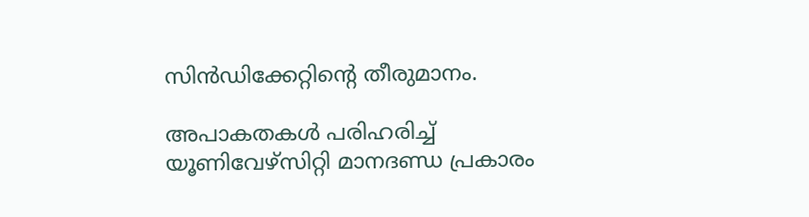സിന്‍ഡിക്കേറ്റിന്റെ തീരുമാനം.

അപാകതകള്‍ പരിഹരിച്ച് യൂണിവേഴ്‌സിറ്റി മാനദണ്ഡ പ്രകാരം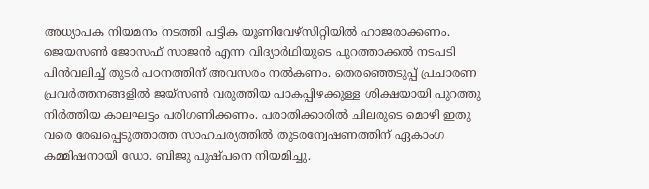അധ്യാപക നിയമനം നടത്തി പട്ടിക യൂണിവേഴ്‌സിറ്റിയില്‍ ഹാജരാക്കണം. ജെയസണ്‍ ജോസഫ് സാജന്‍ എന്ന വിദ്യാര്‍ഥിയുടെ പുറത്താക്കല്‍ നടപടി പിന്‍വലിച്ച് തുടര്‍ പഠനത്തിന് അവസരം നല്‍കണം. തെരഞ്ഞെടുപ്പ് പ്രചാരണ പ്രവര്‍ത്തനങ്ങളില്‍ ജയ്‌സണ്‍ വരുത്തിയ പാകപ്പിഴക്കുള്ള ശിക്ഷയായി പുറത്തു നിര്‍ത്തിയ കാലഘട്ടം പരിഗണിക്കണം. പരാതിക്കാരില്‍ ചിലരുടെ മൊഴി ഇതു വരെ രേഖപ്പെടുത്താത്ത സാഹചര്യത്തില്‍ തുടരന്വേഷണത്തിന് ഏകാംഗ കമ്മിഷനായി ഡോ. ബിജു പുഷ്പനെ നിയമിച്ചു.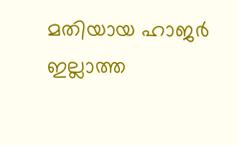മതിയായ ഹാജര്‍ ഇല്ലാത്ത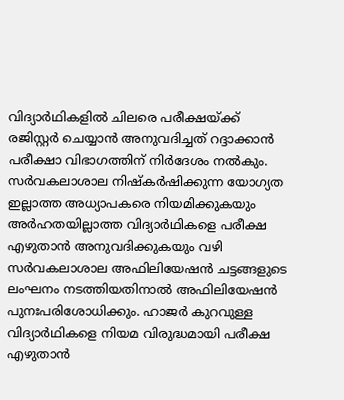വിദ്യാര്‍ഥികളില്‍ ചിലരെ പരീക്ഷയ്ക്ക് രജിസ്റ്റര്‍ ചെയ്യാന്‍ അനുവദിച്ചത് റദ്ദാക്കാന്‍ പരീക്ഷാ വിഭാഗത്തിന് നിര്‍ദേശം നല്‍കും. സര്‍വകലാശാല നിഷ്‌കര്‍ഷിക്കുന്ന യോഗ്യത ഇല്ലാത്ത അധ്യാപകരെ നിയമിക്കുകയും അര്‍ഹതയില്ലാത്ത വിദ്യാര്‍ഥികളെ പരീക്ഷ എഴുതാന്‍ അനുവദിക്കുകയും വഴി സര്‍വകലാശാല അഫിലിയേഷന്‍ ചട്ടങ്ങളുടെ ലംഘനം നടത്തിയതിനാല്‍ അഫിലിയേഷന്‍ പുനഃപരിശോധിക്കും. ഹാജര്‍ കുറവുള്ള വിദ്യാര്‍ഥികളെ നിയമ വിരുദ്ധമായി പരീക്ഷ എഴുതാന്‍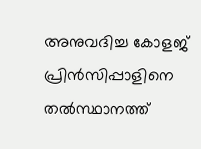അനുവദിച്ച കോളജ് പ്രിന്‍സിപ്പാളിനെ തല്‍സ്ഥാനത്ത്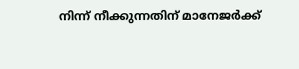നിന്ന് നീക്കുന്നതിന് മാനേജര്‍ക്ക്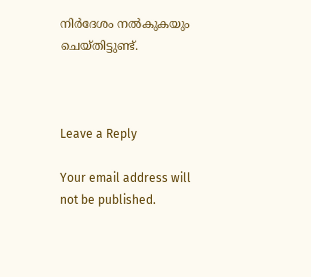നിര്‍ദേശം നല്‍കുകയും ചെയ്തിട്ടുണ്ട്.



Leave a Reply

Your email address will not be published.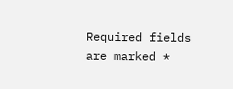Required fields are marked *